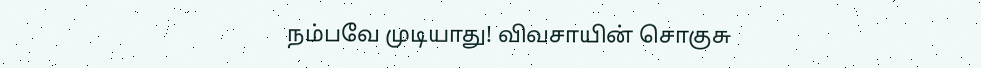நம்பவே முடியாது! விவசாயின் சொகுசு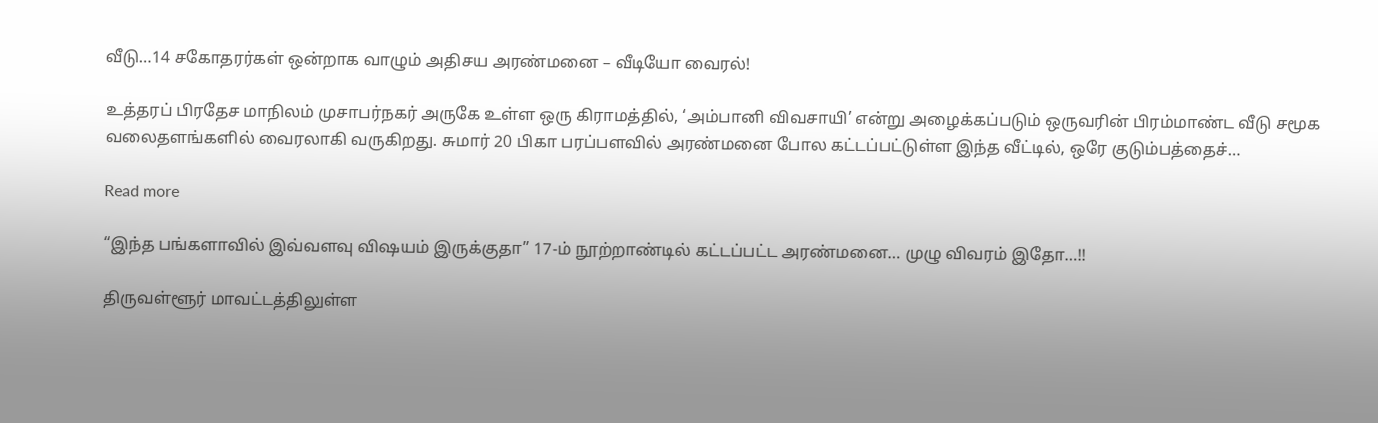வீடு…14 சகோதரர்கள் ஒன்றாக வாழும் அதிசய அரண்மனை – வீடியோ வைரல்!

உத்தரப் பிரதேச மாநிலம் முசாபர்நகர் அருகே உள்ள ஒரு கிராமத்தில், ‘அம்பானி விவசாயி’ என்று அழைக்கப்படும் ஒருவரின் பிரம்மாண்ட வீடு சமூக வலைதளங்களில் வைரலாகி வருகிறது. சுமார் 20 பிகா பரப்பளவில் அரண்மனை போல கட்டப்பட்டுள்ள இந்த வீட்டில், ஒரே குடும்பத்தைச்…

Read more

“இந்த பங்களாவில் இவ்வளவு விஷயம் இருக்குதா” 17-ம் நூற்றாண்டில் கட்டப்பட்ட அரண்மனை… முழு விவரம் இதோ…!!

திருவள்ளூர் மாவட்டத்திலுள்ள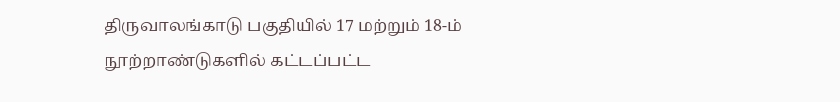திருவாலங்காடு பகுதியில் 17 மற்றும் 18-ம் நூற்றாண்டுகளில் கட்டப்பட்ட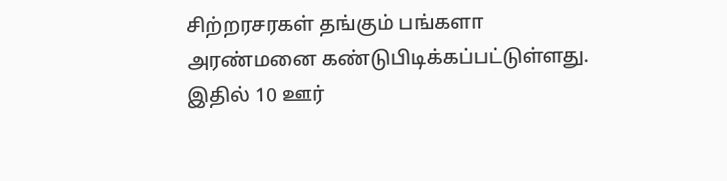சிற்றரசரகள் தங்கும் பங்களா அரண்மனை கண்டுபிடிக்கப்பட்டுள்ளது. இதில் 10 ஊர்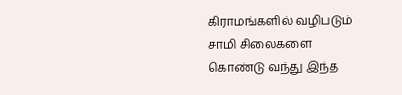கிராமங்களில் வழிபடும் சாமி சிலைகளை கொண்டு வந்து இந்த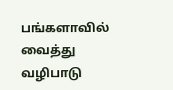பங்களாவில் வைத்து வழிபாடு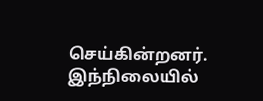செய்கின்றனர். இந்நிலையில்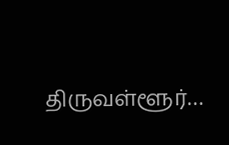திருவள்ளூர்…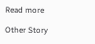Read more

Other Story